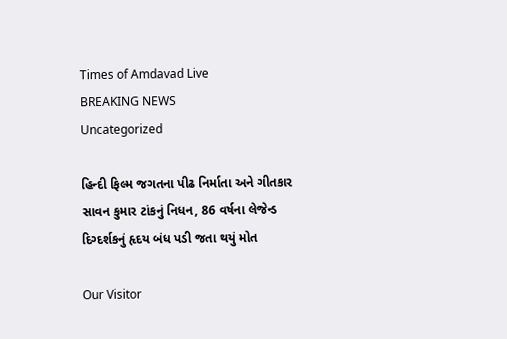Times of Amdavad Live
BREAKING NEWS
Uncategorized

હિન્દી ફિલ્મ જગતના પીઢ નિર્માતા અને ગીતકાર સાવન કુમાર ટાંકનું નિધન, 86 વર્ષના લેજેન્ડ દિગ્દર્શકનું હૃદય બંધ પડી જતા થયું મોત

Our Visitor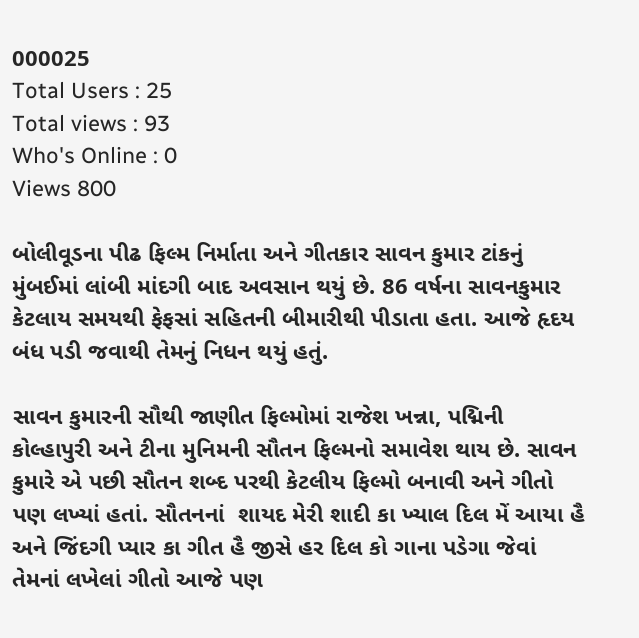000025
Total Users : 25
Total views : 93
Who's Online : 0
Views 800

બોલીવૂડના પીઢ ફિલ્મ નિર્માતા અને ગીતકાર સાવન કુમાર ટાંકનું મુંબઈમાં લાંબી માંદગી બાદ અવસાન થયું છે. 86 વર્ષના સાવનકુમાર કેટલાય સમયથી ફેફસાં સહિતની બીમારીથી પીડાતા હતા. આજે હૃદય બંધ પડી જવાથી તેમનું નિધન થયું હતું.

સાવન કુમારની સૌથી જાણીત ફિલ્મોમાં રાજેશ ખન્ના, પદ્મિની કોલ્હાપુરી અને ટીના મુનિમની સૌતન ફિલ્મનો સમાવેશ થાય છે. સાવન કુમારે એ પછી સૌતન શબ્દ પરથી કેટલીય ફિલ્મો બનાવી અને ગીતો પણ લખ્યાં હતાં. સૌતનનાં  શાયદ મેરી શાદી કા ખ્યાલ દિલ મેં આયા હૈ અને જિંદગી પ્યાર કા ગીત હૈ જીસે હર દિલ કો ગાના પડેગા જેવાં તેમનાં લખેલાં ગીતો આજે પણ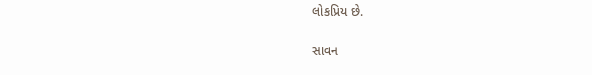લોકપ્રિય છે.

સાવન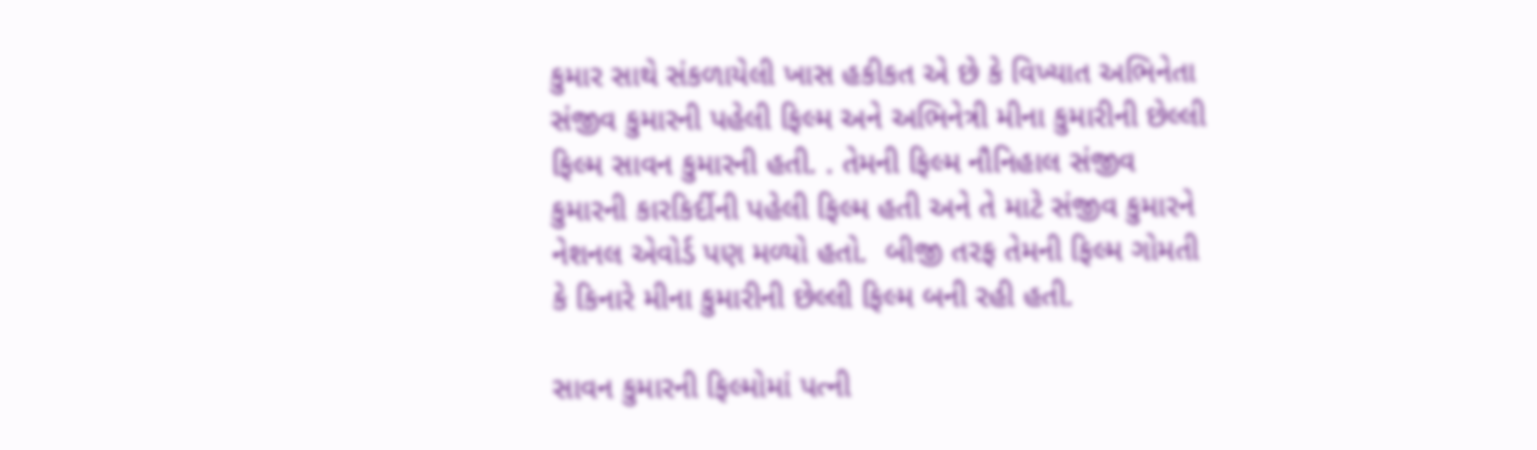કુમાર સાથે સંકળાયેલી ખાસ હકીકત એ છે કે વિખ્યાત અભિનેતા સંજીવ કુમારની પહેલી ફિલ્મ અને અભિનેત્રી મીના કુમારીની છેલ્લી ફિલ્મ સાવન કુમારની હતી. . તેમની ફિલ્મ નૌનિહાલ સંજીવ કુમારની કારકિર્દીની પહેલી ફિલ્મ હતી અને તે માટે સંજીવ કુમારને નેશનલ એવોર્ડ પણ મળ્યો હતો.  બીજી તરફ તેમની ફિલ્મ ગોમતી કે કિનારે મીના કુમારીની છેલ્લી ફિલ્મ બની રહી હતી.

સાવન કુમારની ફિલ્મોમાં પત્ની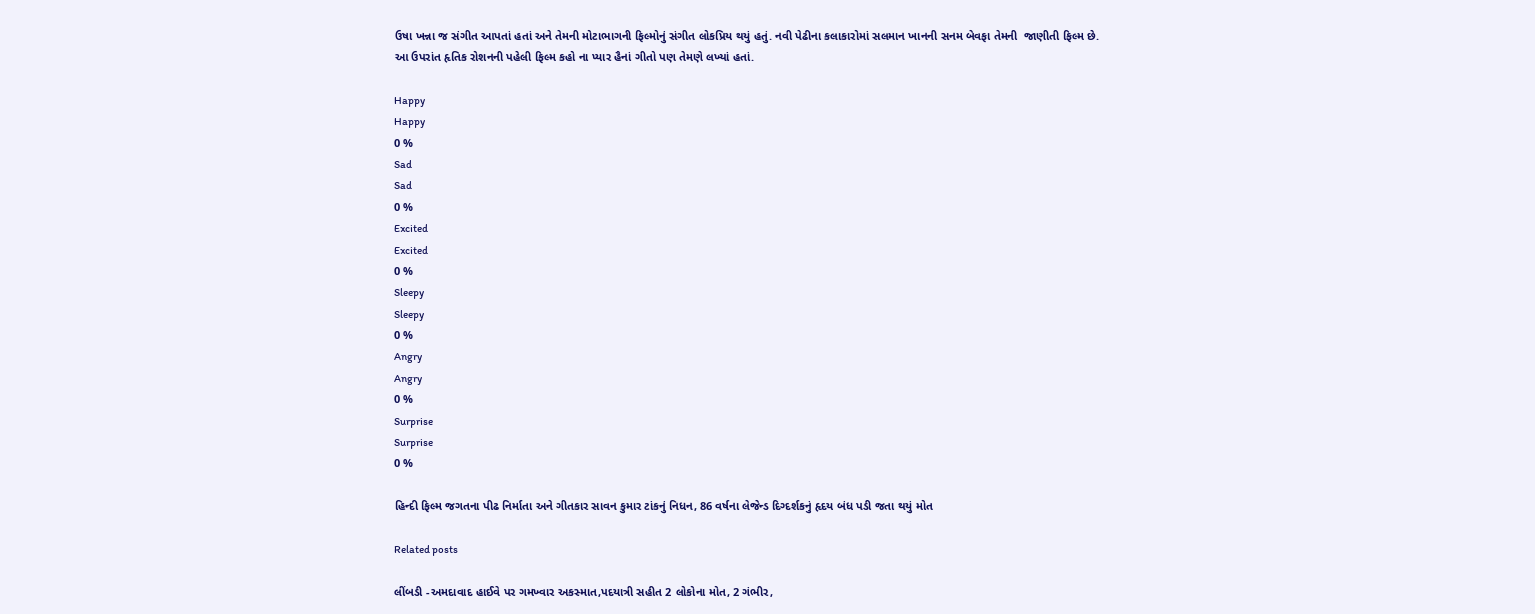ઉષા ખન્ના જ સંગીત આપતાં હતાં અને તેમની મોટાભાગની ફિલ્મોનું સંગીત લોકપ્રિય થયું હતું. નવી પેઢીના કલાકારોમાં સલમાન ખાનની સનમ બેવફા તેમની  જાણીતી ફિલ્મ છે.
આ ઉપરાંત હૃતિક રોશનની પહેલી ફિલ્મ કહો ના પ્યાર હૈનાં ગીતો પણ તેમણે લખ્યાં હતાં.

Happy
Happy
0 %
Sad
Sad
0 %
Excited
Excited
0 %
Sleepy
Sleepy
0 %
Angry
Angry
0 %
Surprise
Surprise
0 %

હિન્દી ફિલ્મ જગતના પીઢ નિર્માતા અને ગીતકાર સાવન કુમાર ટાંકનું નિધન, 86 વર્ષના લેજેન્ડ દિગ્દર્શકનું હૃદય બંધ પડી જતા થયું મોત

Related posts

લીંબડી -અમદાવાદ હાઈવે પર ગમખ્વાર અકસ્માત,પદયાત્રી સહીત 2 લોકોના મોત, 2 ગંભીર,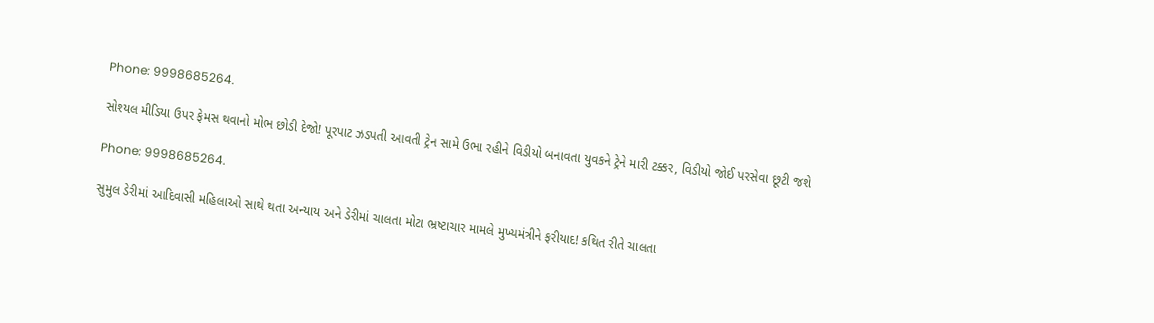Phone: 9998685264.

સોશ્યલ મીડિયા ઉપર ફેમસ થવાનો મોભ છોડી દેજો! પૂરપાટ ઝડપતી આવતી ટ્રેન સામે ઉભા રહીને વિડીયો બનાવતા યુવકને ટ્રેને મારી ટક્કર, વિડીયો જોઈ પરસેવા છૂટી જશે

Phone: 9998685264.

સુમુલ ડેરીમાં આદિવાસી મહિલાઓ સાથે થતા અન્યાય અને ડેરીમાં ચાલતા મોટા ભ્રષ્ટાચાર મામલે મુખ્યમંત્રીને ફરીયાદ! કથિત રીતે ચાલતા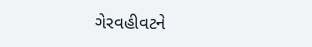ગેરવહીવટને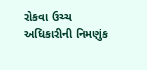રોકવા ઉચ્ચ અધિકારીની નિમણુંક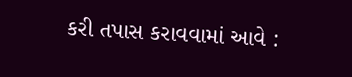કરી તપાસ કરાવવામાં આવે :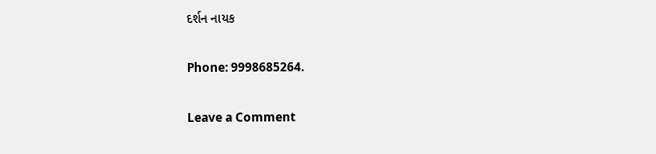દર્શન નાયક

Phone: 9998685264.

Leave a Comment